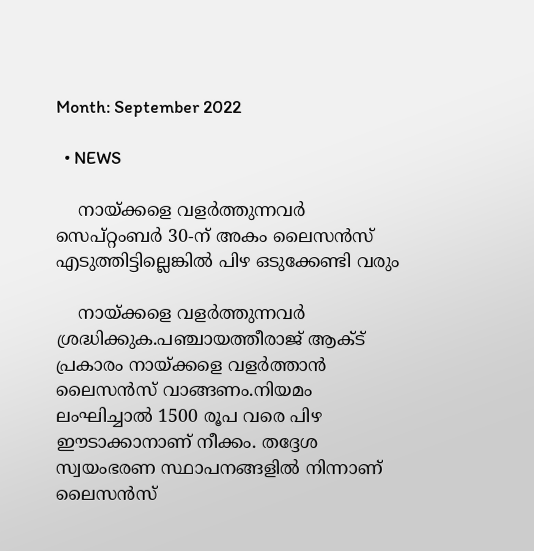Month: September 2022

  • NEWS

    നായ്ക്കളെ വളര്‍ത്തുന്നവർ സെപ്റ്റംബർ 30-ന് അകം ലൈസൻസ് എടുത്തിട്ടില്ലെങ്കിൽ പിഴ ഒടുക്കേണ്ടി വരും

    നായ്ക്കളെ വളര്‍ത്തുന്നവർ ശ്രദ്ധിക്കുക.പഞ്ചായത്തീരാജ് ആക്‌ട് പ്രകാരം നായ്ക്കളെ വളര്‍ത്താന്‍ ലൈസന്‍സ് വാങ്ങണം.നിയമം ലംഘിച്ചാല്‍ 1500 രൂപ വരെ പിഴ ഈടാക്കാനാണ് നീക്കം. തദ്ദേശ സ്വയംഭരണ സ്ഥാപനങ്ങളില്‍ നിന്നാണ് ലൈസന്‍സ്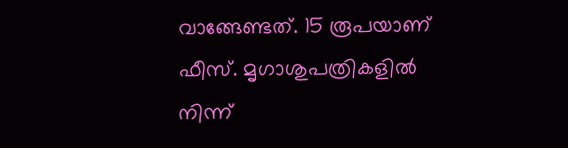വാങ്ങേണ്ടത്. 15 രൂപയാണ് ഫീസ്. മൃഗാശുപത്രികളില്‍ നിന്ന്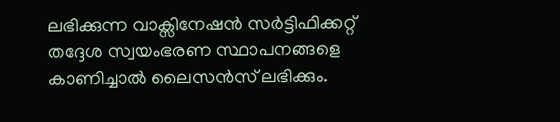ലഭിക്കുന്ന വാക്സിനേഷന്‍ സര്‍ട്ടിഫിക്കറ്റ് തദ്ദേശ സ്വയംഭരണ സ്ഥാപനങ്ങളെ കാണിച്ചാല്‍ ലൈസന്‍സ് ലഭിക്കും.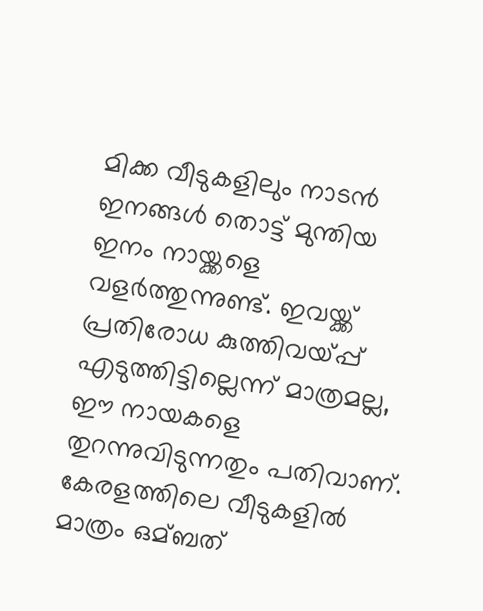മിക്ക വീടുകളിലും നാടന്‍ ഇനങ്ങള്‍ തൊട്ട് മുന്തിയ ഇനം നായ്ക്കളെ വളര്‍ത്തുന്നുണ്ട്. ഇവയ്ക്ക് പ്രതിരോധ കുത്തിവയ്പ്പ് എടുത്തിട്ടില്ലെന്ന് മാത്രമല്ല, ഈ നായകളെ തുറന്നുവിടുന്നതും പതിവാണ്. കേരളത്തിലെ വീടുകളില്‍ മാത്രം ഒമ്ബത്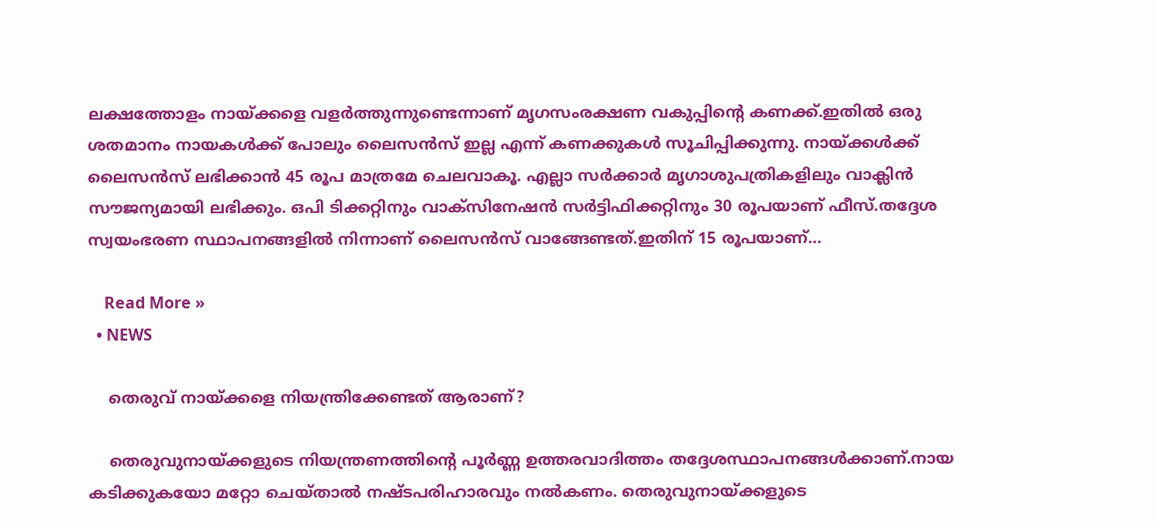ലക്ഷത്തോളം നായ്ക്കളെ വളര്‍ത്തുന്നുണ്ടെന്നാണ് മൃഗസംരക്ഷണ വകുപ്പിന്‍റെ കണക്ക്.ഇതില്‍ ഒരു ശതമാനം നായകള്‍ക്ക് പോലും ലൈസന്‍സ് ഇല്ല എന്ന് കണക്കുകൾ സൂചിപ്പിക്കുന്നു. നായ്ക്കള്‍ക്ക് ലൈസന്‍സ് ലഭിക്കാന്‍ 45 രൂപ മാത്രമേ ചെലവാകൂ. എല്ലാ സര്‍ക്കാര്‍ മൃഗാശുപത്രികളിലും വാക്ലിന്‍ സൗജന്യമായി ലഭിക്കും. ഒപി ടിക്കറ്റിനും വാക്സിനേഷന്‍ സര്‍ട്ടിഫിക്കറ്റിനും 30 രൂപയാണ് ഫീസ്.തദ്ദേശ സ്വയംഭരണ സ്ഥാപനങ്ങളില്‍ നിന്നാണ് ലൈസന്‍സ് വാങ്ങേണ്ടത്.ഇതിന് 15 രൂപയാണ്…

    Read More »
  • NEWS

    തെരുവ് നായ്ക്കളെ നിയന്ത്രിക്കേണ്ടത് ആരാണ്?

    തെരുവുനായ്ക്കളുടെ നിയന്ത്രണത്തിന്റെ പൂർണ്ണ ഉത്തരവാദിത്തം തദ്ദേശസ്ഥാപനങ്ങള്‍ക്കാണ്.നായ കടിക്കുകയോ മറ്റോ ചെയ്താൽ നഷ്ടപരിഹാരവും നല്‍കണം. തെരുവുനായ്ക്കളുടെ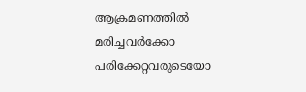ആക്രമണത്തിൽ മരിച്ചവർക്കോ പരിക്കേറ്റവരുടെയോ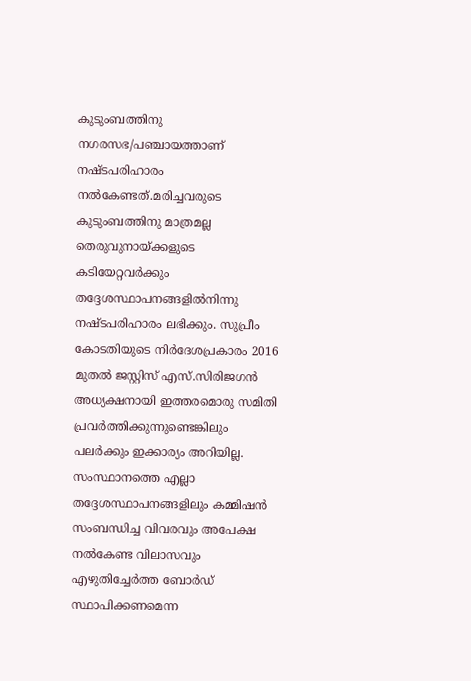കുടുംബത്തിനു നഗരസഭ/പഞ്ചായത്താണ് നഷ്ടപരിഹാരം നല്‍കേണ്ടത്.മരിച്ചവരുടെ കുടുംബത്തിനു മാത്രമല്ല തെരുവുനായ്ക്കളുടെ കടിയേറ്റവര്‍ക്കും തദ്ദേശസ്ഥാപനങ്ങളില്‍നിന്നു നഷ്ടപരിഹാരം ലഭിക്കും. സുപ്രീം കോടതിയുടെ നിര്‍ദേശപ്രകാരം 2016 മുതല്‍ ജസ്റ്റിസ് എസ്.സിരിജഗന്‍ അധ്യക്ഷനായി ഇത്തരമൊരു സമിതി പ്രവര്‍ത്തിക്കുന്നുണ്ടെങ്കിലും പലര്‍ക്കും ഇക്കാര്യം അറിയില്ല. സംസ്ഥാനത്തെ എല്ലാ തദ്ദേശസ്ഥാപനങ്ങളിലും കമ്മിഷന്‍ സംബന്ധിച്ച വിവരവും അപേക്ഷ നല്‍കേണ്ട വിലാസവും എഴുതിച്ചേര്‍ത്ത ബോര്‍ഡ് സ്ഥാപിക്കണമെന്ന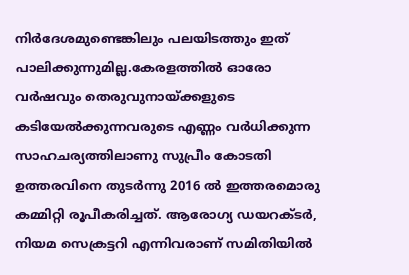നിര്‍ദേശമുണ്ടെങ്കിലും പലയിടത്തും ഇത് പാലിക്കുന്നുമില്ല.കേരളത്തില്‍ ഓരോ വര്‍ഷവും തെരുവുനായ്ക്കളുടെ കടിയേല്‍ക്കുന്നവരുടെ എണ്ണം വര്‍ധിക്കുന്ന സാഹചര്യത്തിലാണു സുപ്രീം കോടതി ഉത്തരവിനെ തുടര്‍ന്നു 2016 ല്‍ ഇത്തരമൊരു കമ്മിറ്റി രൂപീകരിച്ചത്. ആരോഗ്യ ഡയറക്ടര്‍, നിയമ സെക്രട്ടറി എന്നിവരാണ് സമിതിയില്‍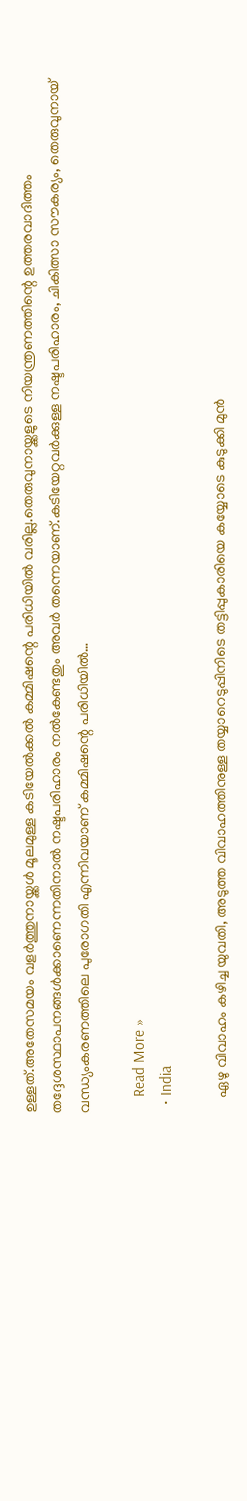ഉള്ളത്.അതേസമയം വളര്‍ത്തുനായ്ക്കള്‍ മൂലമുള്ള കടിയേല്‍ക്കല്‍ കമ്മിഷന്റെ പരിധിയില്‍ വരില്ല.തെരുവുനായ്ക്കളുടെ നിയന്ത്രണത്തിന്റെ ഉത്തരവാദിത്തം തദ്ദേശസ്ഥാപനങ്ങള്‍ക്കാണെന്നതിനാല്‍ നഷ്ടപരിഹാരം നല്‍കേണ്ടതും അവര്‍ തന്നെയാണ്.കടിയേറ്റവര്‍ക്കുള്ള നഷ്ടപരിഹാരം, ചികിത്സാ സൗകര്യം, തെരുവുനായ് വന്ധ്യംകരണത്തിലെ പുരോഗതി എന്നിവയാണ് കമ്മിഷന്റെ പരിധിയില്‍…

    Read More »
  • India

    ഏഴു വിവാഹം കഴിച്ച യുവതി, അടുത്ത വിവാഹത്തിനുള്ള തയ്യാറെടുപ്പിനിടെ തട്ടിപ്പുകാരിയെ കയ്യോടെ കുടുക്കി മുന്‍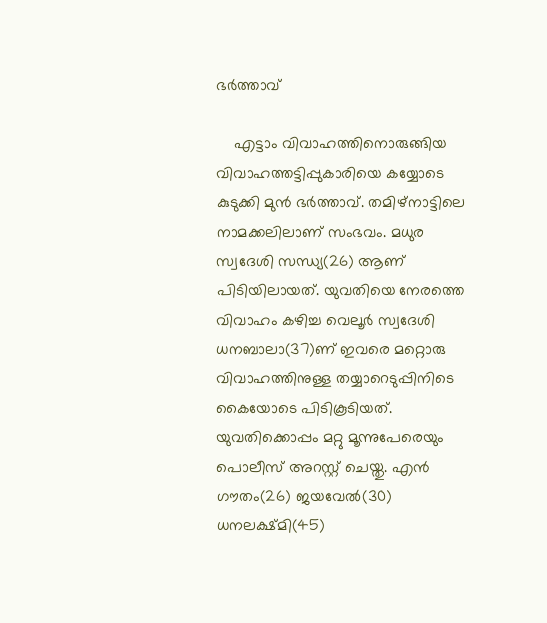ഭര്‍ത്താവ്

    എട്ടാം വിവാഹത്തിനൊരുങ്ങിയ വിവാഹത്തട്ടിപ്പുകാരിയെ കയ്യോടെ കുടുക്കി മുന്‍ ഭര്‍ത്താവ്. തമിഴ്നാട്ടിലെ നാമക്കലിലാണ് സംഭവം. മധുര സ്വദേശി സന്ധ്യ(26) ആണ് പിടിയിലായത്. യുവതിയെ നേരത്തെ വിവാഹം കഴിച്ച വെലൂര്‍ സ്വദേശി ധനബാലാ(37)ണ് ഇവരെ മറ്റൊരു വിവാഹത്തിനുള്ള തയ്യാറെടുപ്പിനിടെ കൈയോടെ പിടികൂടിയത്. യുവതിക്കൊപ്പം മറ്റു മൂന്നുപേരെയും പൊലീസ് അറസ്റ്റ് ചെയ്തു. എന്‍ ഗൗതം(26) ജയവേല്‍(30) ധനലക്ഷ്മി(45)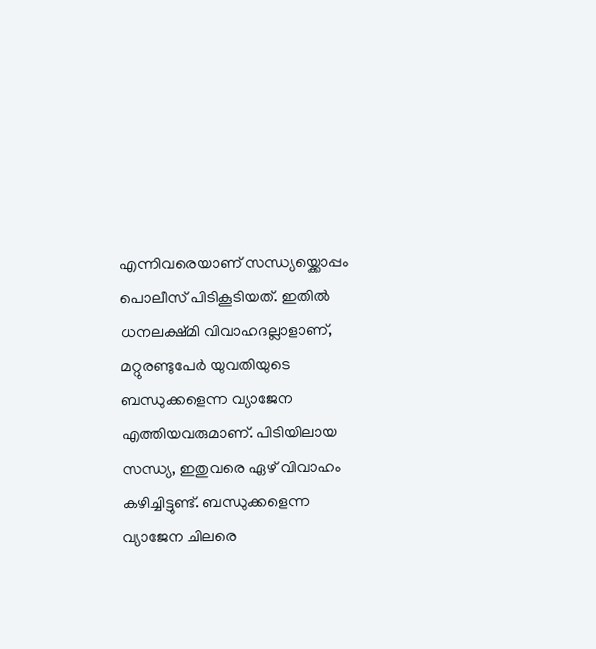എന്നിവരെയാണ് സന്ധ്യയ്ക്കൊപ്പം പൊലീസ് പിടികൂടിയത്. ഇതില്‍ ധനലക്ഷ്മി വിവാഹദല്ലാളാണ്, മറ്റുരണ്ടുപേര്‍ യുവതിയുടെ ബന്ധുക്കളെന്ന വ്യാജേന എത്തിയവരുമാണ്. പിടിയിലായ സന്ധ്യ, ഇതുവരെ ഏഴ് വിവാഹം കഴിച്ചിട്ടുണ്ട്. ബന്ധുക്കളെന്ന വ്യാജേന ചിലരെ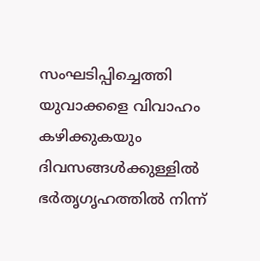സംഘടിപ്പിച്ചെത്തി യുവാക്കളെ വിവാഹം കഴിക്കുകയും ദിവസങ്ങള്‍ക്കുള്ളില്‍ ഭർതൃഗൃഹത്തില്‍ നിന്ന്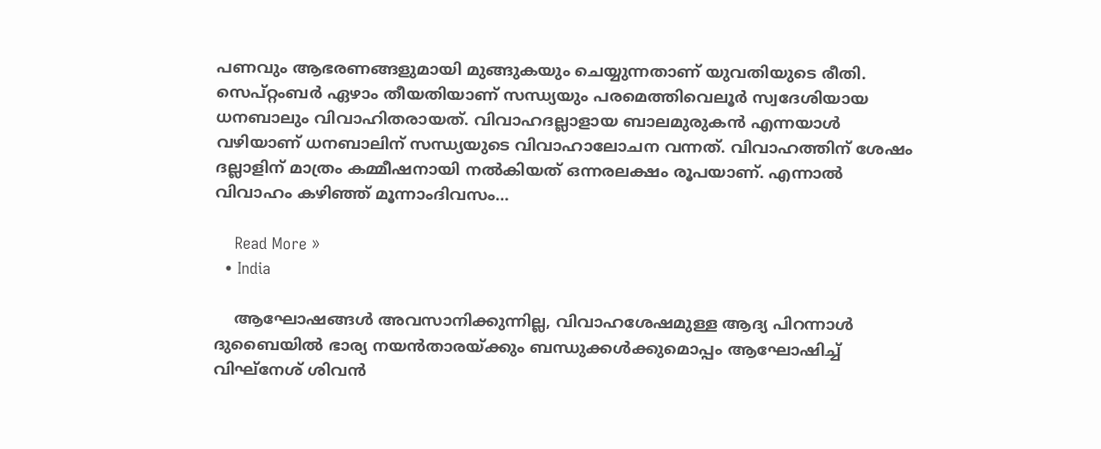പണവും ആഭരണങ്ങളുമായി മുങ്ങുകയും ചെയ്യുന്നതാണ് യുവതിയുടെ രീതി. സെപ്റ്റംബര്‍ ഏഴാം തീയതിയാണ് സന്ധ്യയും പരമെത്തിവെലൂര്‍ സ്വദേശിയായ ധനബാലും വിവാഹിതരായത്. വിവാഹദല്ലാളായ ബാലമുരുകന്‍ എന്നയാള്‍ വഴിയാണ് ധനബാലിന് സന്ധ്യയുടെ വിവാഹാലോചന വന്നത്. വിവാഹത്തിന് ശേഷം ദല്ലാളിന് മാത്രം കമ്മീഷനായി നല്‍കിയത് ഒന്നരലക്ഷം രൂപയാണ്. എന്നാല്‍ വിവാഹം കഴിഞ്ഞ് മൂന്നാംദിവസം…

    Read More »
  • India

    ആഘോഷങ്ങൾ അവസാനിക്കുന്നില്ല, വിവാഹശേഷമുള്ള ആദ്യ പിറന്നാള്‍ ദുബൈയില്‍ ഭാര്യ നയന്‍താരയ്ക്കും ബന്ധുക്കള്‍ക്കുമൊപ്പം ആഘോഷിച്ച് വിഘ്‌നേശ് ശിവൻ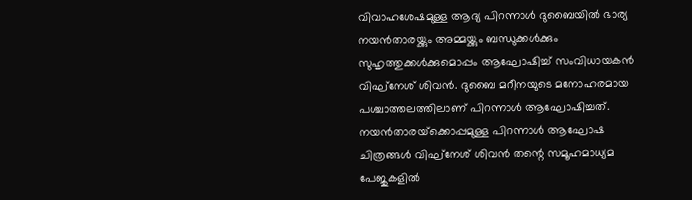വിവാഹശേഷമുള്ള ആദ്യ പിറന്നാള്‍ ദുബൈയില്‍ ഭാര്യ നയന്‍താരയ്ക്കും അമ്മയ്ക്കും ബന്ധുക്കള്‍ക്കും സുഹൃത്തുക്കള്‍ക്കുമൊപ്പം ആഘോഷിച്ച് സംവിധായകന്‍ വിഘ്‌നേശ് ശിവന്‍. ദുബൈ മറീനയുടെ മനോഹരമായ പശ്ചാത്തലത്തിലാണ് പിറന്നാള്‍ ആഘോഷിച്ചത്. നയന്‍താരയ്‌ക്കൊപ്പമുള്ള പിറന്നാള്‍ ആഘോഷ ചിത്രങ്ങൾ വിഘ്‌നേശ് ശിവന്‍ തന്റെ സമൂഹമാധ്യമ പേജുകളില്‍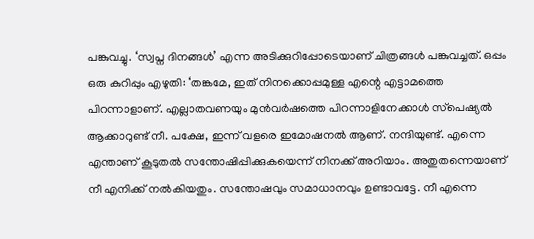പങ്കുവച്ചു. ‘സ്വപ്ന ദിനങ്ങള്‍’ എന്ന അടിക്കുറിപ്പോടെയാണ് ചിത്രങ്ങള്‍ പങ്കുവച്ചത്. ഒപ്പം ഒരു കുറിപ്പും എഴുതി: ‘തങ്കമേ, ഇത് നിനക്കൊപ്പമുള്ള എന്റെ എട്ടാമത്തെ പിറന്നാളാണ്. എല്ലാതവണയും മുന്‍വര്‍ഷത്തെ പിറന്നാളിനേക്കാള്‍ സ്‌പെഷ്യല്‍ ആക്കാറുണ്ട് നീ. പക്ഷേ, ഇന്ന് വളരെ ഇമോഷനല്‍ ആണ്. നന്ദിയുണ്ട്. എന്നെ എന്താണ് കൂടുതല്‍ സന്തോഷിപ്പിക്കുകയെന്ന് നിനക്ക് അറിയാം. അതുതന്നെയാണ് നീ എനിക്ക് നല്‍കിയതും. സന്തോഷവും സമാധാനവും ഉണ്ടാവട്ടേ. നീ എന്നെ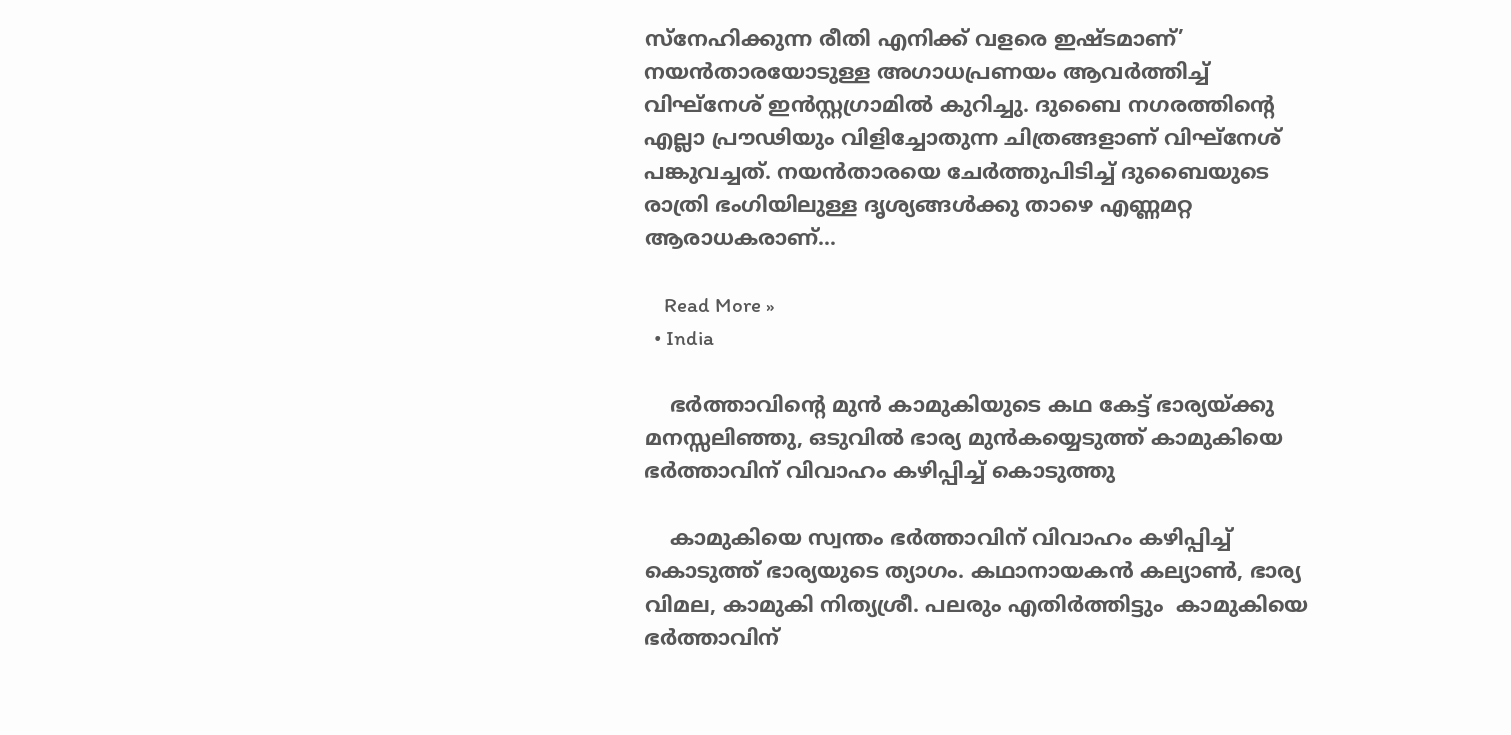സ്‌നേഹിക്കുന്ന രീതി എനിക്ക് വളരെ ഇഷ്ടമാണ്’ നയന്‍താരയോടുള്ള അഗാധപ്രണയം ആവര്‍ത്തിച്ച് വിഘ്‌നേശ് ഇന്‍സ്റ്റഗ്രാമില്‍ കുറിച്ചു. ദുബൈ നഗരത്തിന്റെ എല്ലാ പ്രൗഢിയും വിളിച്ചോതുന്ന ചിത്രങ്ങളാണ് വിഘ്‌നേശ് പങ്കുവച്ചത്. നയന്‍താരയെ ചേര്‍ത്തുപിടിച്ച് ദുബൈയുടെ രാത്രി ഭംഗിയിലുള്ള ദൃശ്യങ്ങള്‍ക്കു താഴെ എണ്ണമറ്റ ആരാധകരാണ്…

    Read More »
  • India

    ഭർത്താവിൻ്റെ മുൻ കാമുകിയുടെ കഥ കേട്ട് ഭാര്യയ്ക്കു മനസ്സലിഞ്ഞു, ഒടുവിൽ ഭാര്യ മുൻകയ്യെടുത്ത് കാമുകിയെ ഭർത്താവിന് വിവാഹം കഴിപ്പിച്ച് കൊടുത്തു

    കാമുകിയെ സ്വന്തം ഭർത്താവിന് വിവാഹം കഴിപ്പിച്ച് കൊടുത്ത് ഭാര്യയുടെ ത്യാഗം. കഥാനായകൻ കല്യാൺ, ഭാര്യ വിമല, കാമുകി നിത്യശ്രീ. പലരും എതിർത്തിട്ടും  കാമുകിയെ ഭർത്താവിന്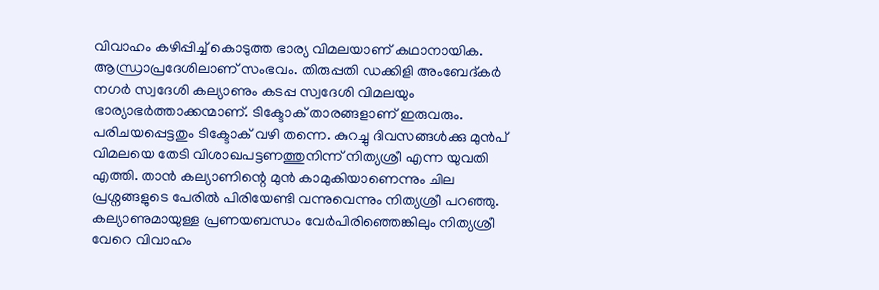വിവാഹം കഴിപ്പിച്ച് കൊടുത്ത ഭാര്യ വിമലയാണ് കഥാനായിക. ആന്ധ്രാപ്രദേശിലാണ് സംഭവം. തിരുപ്പതി ഡക്കിളി അംബേദ്കർ നഗർ സ്വദേശി കല്യാണും കടപ്പ സ്വദേശി വിമലയും ഭാര്യാഭർത്താക്കന്മാണ്. ടിക്ടോക് താരങ്ങളാണ് ഇരുവരും. പരിചയപ്പെട്ടതും ടിക്ടോക് വഴി തന്നെ. കുറച്ചു ദിവസങ്ങൾക്കു മുൻപ് വിമലയെ തേടി വിശാഖപട്ടണത്തുനിന്ന് നിത്യശ്രീ എന്ന യുവതി എത്തി. താൻ കല്യാണിന്റെ മുൻ കാമുകിയാണെന്നും ചില പ്രശ്നങ്ങളുടെ പേരിൽ പിരിയേണ്ടി വന്നുവെന്നും നിത്യശ്രീ പറഞ്ഞു. കല്യാണുമായുള്ള പ്രണയബന്ധം വേർപിരിഞ്ഞെങ്കിലും നിത്യശ്രീ വേറെ വിവാഹം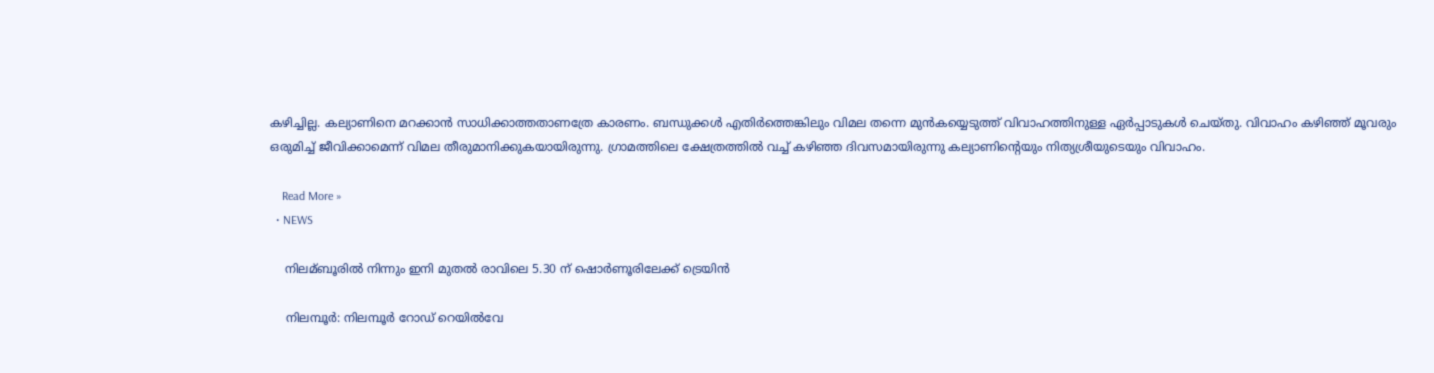കഴിച്ചില്ല. കല്യാണിനെ മറക്കാന്‍ സാധിക്കാത്തതാണത്രേ കാരണം. ബന്ധുക്കൾ എതിർത്തെങ്കിലും വിമല തന്നെ മുൻകയ്യെടുത്ത് വിവാഹത്തിനുള്ള ഏര്‍പ്പാടുകൾ ചെയ്തു. വിവാഹം കഴിഞ്ഞ് മൂവരും ഒരുമിച്ച് ജീവിക്കാമെന്ന് വിമല തീരുമാനിക്കുകയായിരുന്നു. ഗ്രാമത്തിലെ ക്ഷേത്രത്തിൽ വച്ച് കഴിഞ്ഞ ദിവസമായിരുന്നു കല്യാണിന്റെയും നിത്യശ്രീയുടെയും വിവാഹം.

    Read More »
  • NEWS

    നിലമ്ബൂരില്‍ നിന്നും ഇനി മുതല്‍ രാവിലെ 5.30 ന് ഷൊര്‍ണൂരിലേക്ക് ട്രെയിന്‍

    നിലമ്പൂർ: നിലമ്പൂർ റോഡ് റെയിൽവേ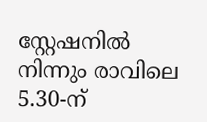സ്റ്റേഷനിൽ നിന്നും രാവിലെ 5.30-ന്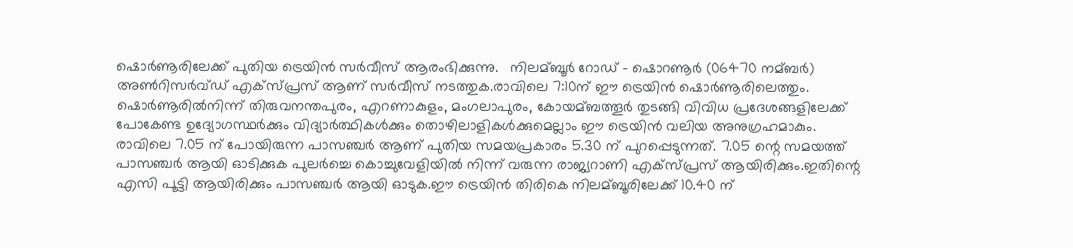ഷൊർണൂരിലേക്ക് പുതിയ ട്രെയിൻ സർവീസ് ആരംഭിക്കുന്നു.   നിലമ്ബൂര്‍ റോഡ് – ഷൊറണൂര്‍ (06470 നമ്ബര്‍) അണ്‍റിസര്‍വ്ഡ് എക്സ്പ്രസ് ആണ് സർവീസ് നടത്തുക.രാവിലെ 7:10ന് ഈ ട്രെയിന്‍ ഷൊര്‍ണൂരിലെത്തും.     ഷൊര്‍ണൂരില്‍നിന്ന് തിരുവനന്തപുരം, എറണാകുളം, മംഗലാപുരം, കോയമ്ബത്തൂര്‍ തുടങ്ങി വിവിധ പ്രദേശങ്ങളിലേക്ക് പോകേണ്ട ഉദ്യോഗസ്ഥര്‍ക്കും വിദ്യാര്‍ത്ഥികള്‍ക്കും തൊഴിലാളികള്‍ക്കുമെല്ലാം ഈ ട്രെയിന്‍ വലിയ അനുഗ്രഹമാകും.     രാവിലെ 7.05 ന് പോയിരുന്ന പാസഞ്ചര്‍ ആണ് പുതിയ സമയപ്രകാരം 5.30 ന് പുറപ്പെടുന്നത്. 7.05 ന്റെ സമയത്ത് പാസഞ്ചര്‍ ആയി ഓടിക്കുക പുലര്‍ച്ചെ കൊച്ചുവേളിയില്‍ നിന്ന് വരുന്ന രാജ്യറാണി എക്സ്പ്രസ് ആയിരിക്കും.ഇതിന്റെ എസി പൂട്ടി ആയിരിക്കും പാസഞ്ചര്‍ ആയി ഓടുക.ഈ ട്രെയിന്‍ തിരികെ നിലമ്ബൂരിലേക്ക് 10.40 ന്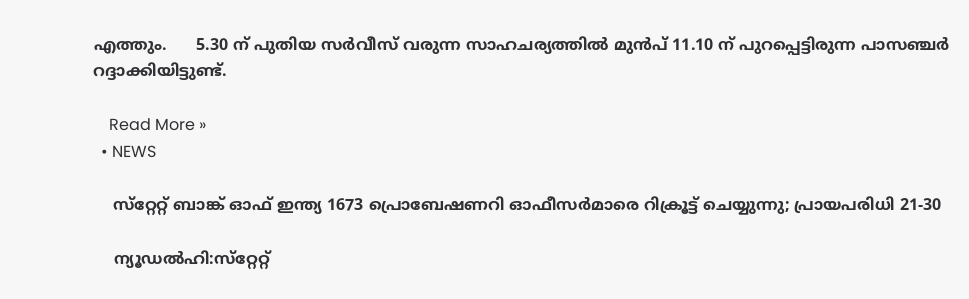എത്തും.      5.30 ന് പുതിയ സര്‍വീസ് വരുന്ന സാഹചര്യത്തില്‍ മുന്‍പ് 11.10 ന് പുറപ്പെട്ടിരുന്ന പാസഞ്ചര്‍ റദ്ദാക്കിയിട്ടുണ്ട്.

    Read More »
  • NEWS

    സ്‌റ്റേറ്റ് ബാങ്ക് ഓഫ് ഇന്ത്യ 1673 പ്രൊബേഷണറി ഓഫീസര്‍മാരെ റിക്രൂട്ട് ചെയ്യുന്നു; പ്രായപരിധി 21-30

    ന്യൂഡൽഹി:സ്‌റ്റേറ്റ്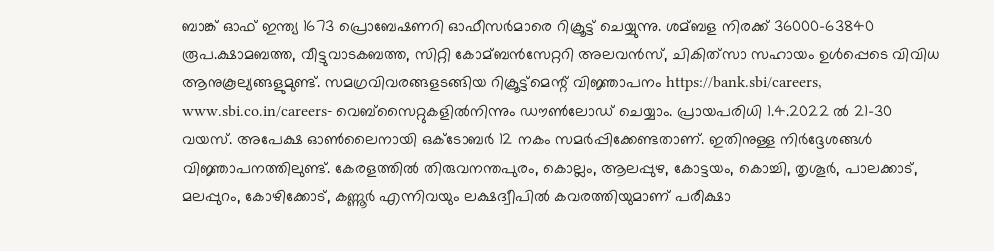ബാങ്ക് ഓഫ് ഇന്ത്യ 1673 പ്രൊബേഷണറി ഓഫീസര്‍മാരെ റിക്രൂട്ട് ചെയ്യുന്നു. ശമ്ബള നിരക്ക് 36000-63840 രൂപ.ക്ഷാമബത്ത, വീട്ടുവാടകബത്ത, സിറ്റി കോമ്ബന്‍സേറ്ററി അലവന്‍സ്, ചികിത്‌സാ സഹായം ഉള്‍പ്പെടെ വിവിധ ആനുകൂല്യങ്ങളുമുണ്ട്. സമഗ്രവിവരങ്ങളടങ്ങിയ റിക്രൂട്ട്‌മെന്റ് വിജ്ഞാപനം https://bank.sbi/careers, www.sbi.co.in/careers- വെബ്‌സൈറ്റുകളില്‍നിന്നും ഡൗണ്‍ലോഡ് ചെയ്യാം. പ്രായപരിധി 1.4.2022 ല്‍ 21-30 വയസ്. അപേക്ഷ ഓണ്‍ലൈനായി ഒക്‌ടോബര്‍ 12 നകം സമര്‍പ്പിക്കേണ്ടതാണ്. ഇതിനുള്ള നിര്‍ദ്ദേശങ്ങള്‍ വിജ്ഞാപനത്തിലുണ്ട്. കേരളത്തില്‍ തിരുവനന്തപുരം, കൊല്ലം, ആലപ്പുഴ, കോട്ടയം, കൊച്ചി, തൃശൂര്‍, പാലക്കാട്, മലപ്പുറം, കോഴിക്കോട്, കണ്ണൂര്‍ എന്നിവയും ലക്ഷദ്വീപില്‍ കവരത്തിയുമാണ് പരീക്ഷാ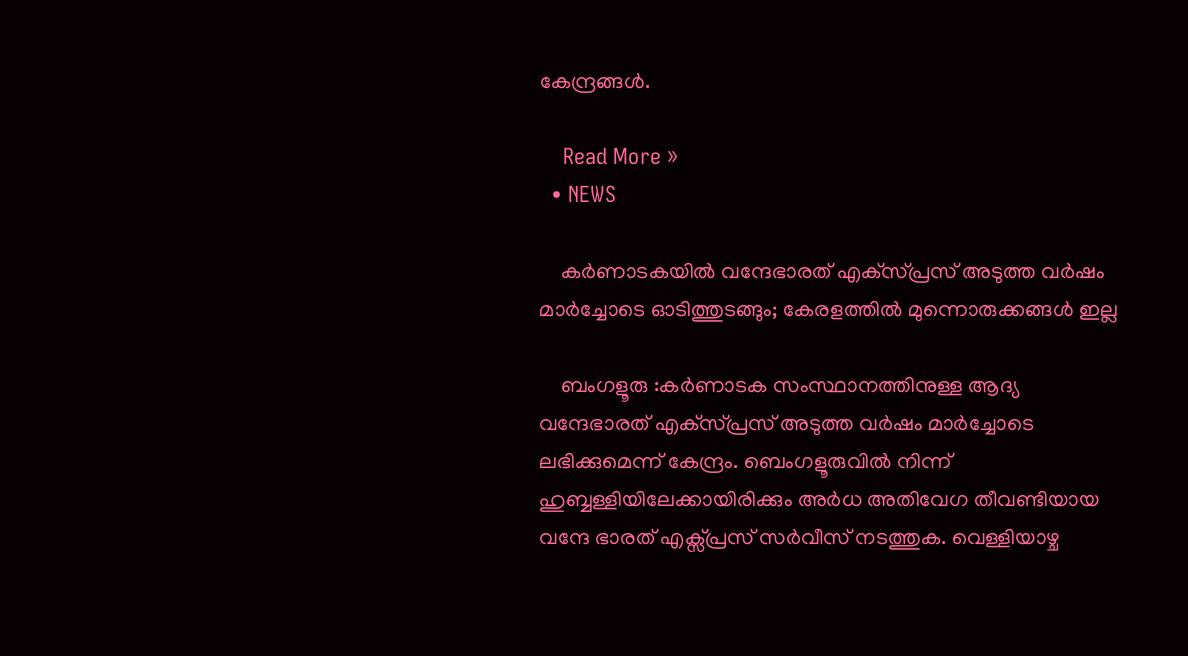കേന്ദ്രങ്ങള്‍.

    Read More »
  • NEWS

    കർണാടകയിൽ വന്ദേഭാരത് എക്‌സ്പ്രസ് അടുത്ത വര്‍ഷം മാര്‍ച്ചോടെ ഓടിത്തുടങ്ങും; കേരളത്തിൽ മുന്നൊരുക്കങ്ങൾ ഇല്ല

    ബംഗളൂരു :കര്‍ണാടക സംസ്ഥാനത്തിനുള്ള ആദ്യ വന്ദേഭാരത് എക്‌സ്പ്രസ് അടുത്ത വര്‍ഷം മാര്‍ച്ചോടെ ലഭിക്കുമെന്ന് കേന്ദ്രം. ബെംഗളൂരുവില്‍ നിന്ന് ഹുബ്ബള്ളിയിലേക്കായിരിക്കും അര്‍ധ അതിവേഗ തീവണ്ടിയായ വന്ദേ ഭാരത് എക്സ്പ്രസ് സര്‍വീസ് നടത്തുക. വെള്ളിയാഴ്ച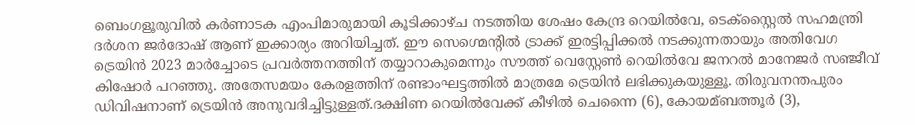ബെംഗളൂരുവില്‍ കര്‍ണാടക എംപിമാരുമായി കൂടിക്കാഴ്ച നടത്തിയ ശേഷം കേന്ദ്ര റെയില്‍വേ, ടെക്സ്റ്റൈല്‍ സഹമന്ത്രി ദര്‍ശന ജര്‍ദോഷ് ആണ് ഇക്കാര്യം അറിയിച്ചത്. ഈ സെഗ്മെന്റില്‍ ട്രാക്ക് ഇരട്ടിപ്പിക്കല്‍ നടക്കുന്നതായും അതിവേഗ ട്രെയിന്‍ 2023 മാര്‍ച്ചോടെ പ്രവര്‍ത്തനത്തിന് തയ്യാറാകുമെന്നും സൗത്ത് വെസ്റ്റേണ്‍ റെയില്‍വേ ജനറല്‍ മാനേജര്‍ സഞ്ജീവ് കിഷോര്‍ പറഞ്ഞു. അതേസമയം കേരളത്തിന് രണ്ടാംഘട്ടത്തിൽ മാത്രമേ ട്രെയിന്‍ ലഭിക്കുകയുള്ളൂ. തിരുവനന്തപുരം ഡിവിഷനാണ് ട്രെയിന്‍ അനുവദിച്ചിട്ടുള്ളത്.ദക്ഷിണ റെയില്‍വേക്ക് കീഴില്‍ ചെന്നൈ (6), കോയമ്ബത്തൂര്‍ (3),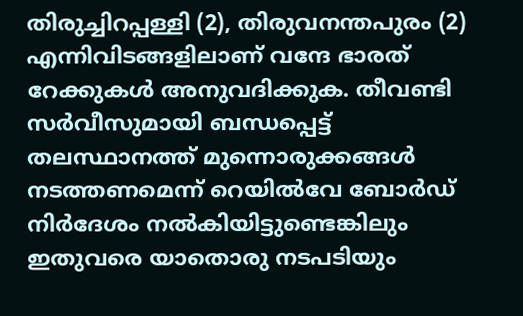തിരുച്ചിറപ്പള്ളി (2), തിരുവനന്തപുരം (2) എന്നിവിടങ്ങളിലാണ് വന്ദേ ഭാരത് റേക്കുകള്‍ അനുവദിക്കുക. തീവണ്ടി സര്‍വീസുമായി ബന്ധപ്പെട്ട് തലസ്ഥാനത്ത് മുന്നൊരുക്കങ്ങള്‍ നടത്തണമെന്ന് റെയില്‍വേ ബോര്‍ഡ് നിര്‍ദേശം നല്‍കിയിട്ടുണ്ടെങ്കിലും ഇതുവരെ യാതൊരു നടപടിയും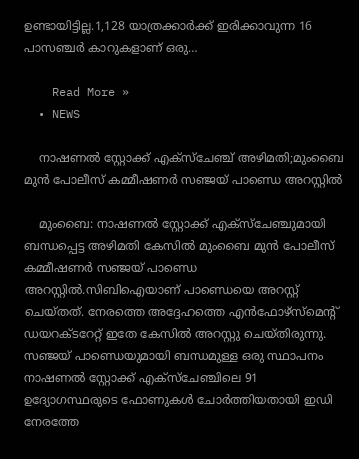ഉണ്ടായിട്ടില്ല.1,128 യാത്രക്കാര്‍ക്ക് ഇരിക്കാവുന്ന 16 പാസഞ്ചര്‍ കാറുകളാണ് ഒരു…

    Read More »
  • NEWS

    നാഷണൽ സ്റ്റോക്ക് എക്സ്ചേഞ്ച് അഴിമതി;മുംബൈ മുൻ പോലീസ് കമ്മീഷണർ സഞ്ജയ് പാണ്ഡെ അറസ്റ്റിൽ

    മുംബൈ: നാഷണൽ സ്റ്റോക്ക് എക്സ്ചേഞ്ചുമായി ബന്ധപ്പെട്ട അഴിമതി കേസിൽ മുംബൈ മുൻ പോലീസ് കമ്മീഷണർ സഞ്ജയ് പാണ്ഡെ അറസ്റ്റിൽ.സിബിഐയാണ് പാണ്ഡെയെ അറസ്റ്റ് ചെയ്തത്. നേരത്തെ അദ്ദേഹത്തെ എൻഫോഴ്സ്മെന്റ് ഡയറക്ടറേറ്റ് ഇതേ കേസിൽ അറസ്റ്റു ചെയ്തിരുന്നു. സഞ്ജയ് പാണ്ഡെയുമായി ബന്ധമുള്ള ഒരു സ്ഥാപനം നാഷണൽ സ്റ്റോക്ക് എക്സ്ചേഞ്ചിലെ 91 ഉദ്യോഗസ്ഥരുടെ ഫോണുകൾ ചോർത്തിയതായി ഇഡി നേരത്തേ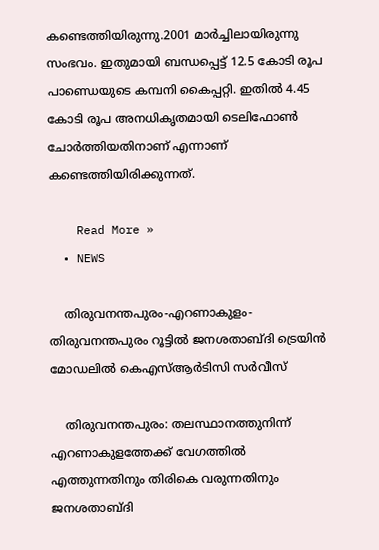കണ്ടെത്തിയിരുന്നു.2001 മാർച്ചിലായിരുന്നു സംഭവം. ഇതുമായി ബന്ധപ്പെട്ട് 12.5 കോടി രൂപ പാണ്ഡെയുടെ കമ്പനി കൈപ്പറ്റി. ഇതിൽ 4.45 കോടി രൂപ അനധികൃതമായി ടെലിഫോൺ ചോർത്തിയതിനാണ് എന്നാണ് കണ്ടെത്തിയിരിക്കുന്നത്.

    Read More »
  • NEWS

    തിരുവനന്തപുരം-എറണാകുളം-തിരുവനന്തപുരം റൂട്ടിൽ ജനശതാബ്ദി ട്രെയിൻ മോഡലിൽ കെഎസ്ആർടിസി സർവീസ്

    തിരുവനന്തപുരം: തലസ്ഥാനത്തുനിന്ന് എറണാകുളത്തേക്ക് വേഗത്തിൽ എത്തുന്നതിനും തിരികെ വരുന്നതിനും ജനശതാബ്ദി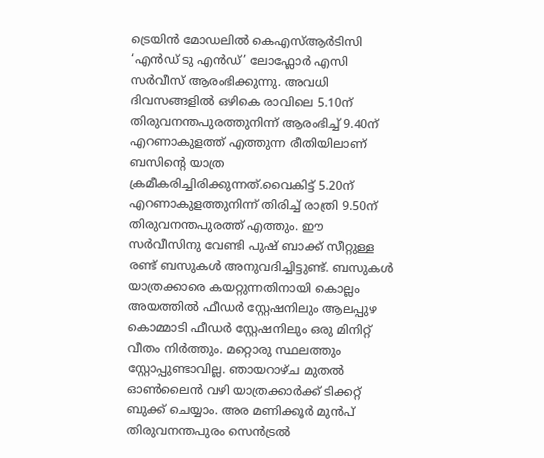ട്രെയിൻ മോഡലിൽ കെഎസ്ആർടിസി ‘എൻഡ് ടു എൻഡ്’ ലോഫ്ലോർ എസി സർവീസ് ആരംഭിക്കുന്നു. അവധി ദിവസങ്ങളിൽ ഒഴികെ രാവിലെ 5.10ന് തിരുവനന്തപുരത്തുനിന്ന് ആരംഭിച്ച് 9.40ന് എറണാകുളത്ത് എത്തുന്ന രീതിയിലാണ് ബസിന്റെ യാത്ര ക്രമീകരിച്ചിരിക്കുന്നത്.വൈകിട്ട് 5.20ന് എറണാകുളത്തുനിന്ന് തിരിച്ച് രാത്രി 9.50ന് തിരുവനന്തപുരത്ത് എത്തും. ഈ സർവീസിനു വേണ്ടി പുഷ് ബാക്ക് സീറ്റുള്ള രണ്ട് ബസുകൾ അനുവദിച്ചിട്ടുണ്ട്. ബസുകൾ യാത്രക്കാരെ കയറ്റുന്നതിനായി കൊല്ലം അയത്തിൽ ഫീഡർ സ്റ്റേഷനിലും ആലപ്പുഴ കൊമ്മാടി ഫീഡർ സ്റ്റേഷനിലും ഒരു മിനിറ്റ് വീതം നിർത്തും. മറ്റൊരു സ്ഥലത്തും സ്റ്റോപ്പുണ്ടാവില്ല. ഞായറാഴ്ച മുതൽ ഓൺലൈൻ വഴി യാത്രക്കാർക്ക് ടിക്കറ്റ് ബുക്ക് ചെയ്യാം. അര മണിക്കൂർ മുൻപ് തിരുവനന്തപുരം സെൻട്രൽ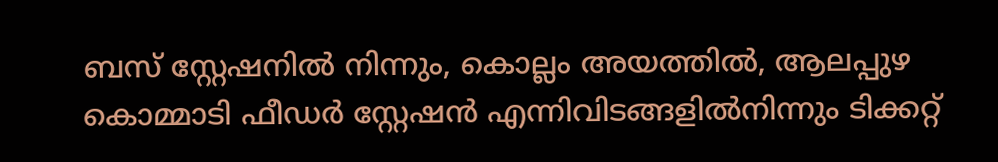ബസ് സ്റ്റേഷനിൽ നിന്നും, കൊല്ലം അയത്തിൽ, ആലപ്പുഴ കൊമ്മാടി ഫീഡർ സ്റ്റേഷൻ എന്നിവിടങ്ങളിൽനിന്നും ടിക്കറ്റ്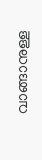വാങ്ങാനുള്ള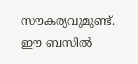സൗകര്യവുമുണ്ട്. ഈ ബസിൽ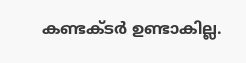കണ്ടക്ടർ ഉണ്ടാകില്ല.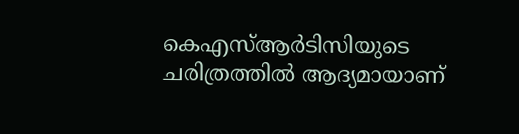കെഎസ്ആർടിസിയുടെ ചരിത്രത്തിൽ ആദ്യമായാണ്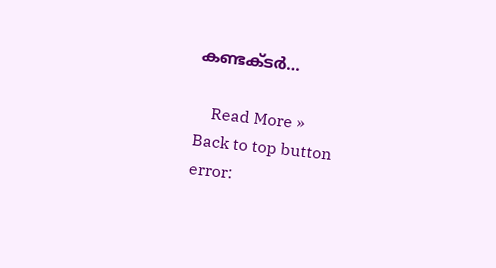കണ്ടക്ടർ…

    Read More »
Back to top button
error: